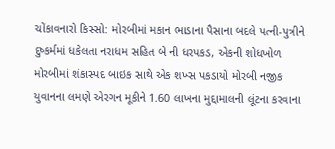ચોંકાવનારો કિસ્સો: મોરબીમાં મકાન ભાડાના પૈસાના બદલે પત્ની-પુત્રીને દુષ્કર્મમાં ધકેલતા નરાધમ સહિત બે ની ધરપકડ, એકની શોધખોળ મોરબીમાં શંકાસ્પદ બાઇક સાથે એક શખ્સ પકડાયો મોરબી નજીક યુવાનના લમણે એરગન મૂકીને 1.60 લાખના મુદ્દામાલની લૂંટના કરવાના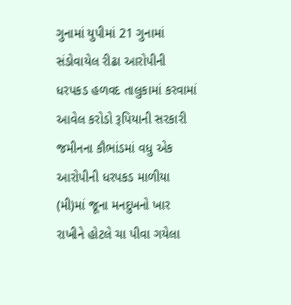ગુનામાં યુપીમાં 21 ગુનામાં સંડોવાયેલ રીઢા આરોપીની ધરપકડ હળવદ તાલુકામાં કરવામાં આવેલ કરોડો રૂપિયાની સરકારી જમીનના કૌભાંડમાં વધુ એક આરોપીની ધરપકડ માળીયા (મી)માં જૂના મનદુખનો ખાર રાખીને હોટલે ચા પીવા ગયેલા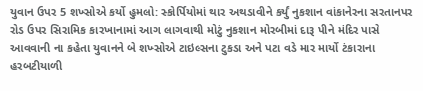યુવાન ઉપર 5 શખ્સોએ કર્યો હુમલો: સ્કોર્પિયોમાં થાર અથડાવીને કર્યું નુકશાન વાંકાનેરના સરતાનપર રોડ ઉપર સિરામિક કારખાનામાં આગ લાગવાથી મોટું નુકશાન મોરબીમાં દારૂ પીને મંદિર પાસે આવવાની ના કહેતા યુવાનને બે શખ્સોએ ટાઇલ્સના ટુકડા અને પટા વડે માર માર્યો ટંકારાના હરબટીયાળી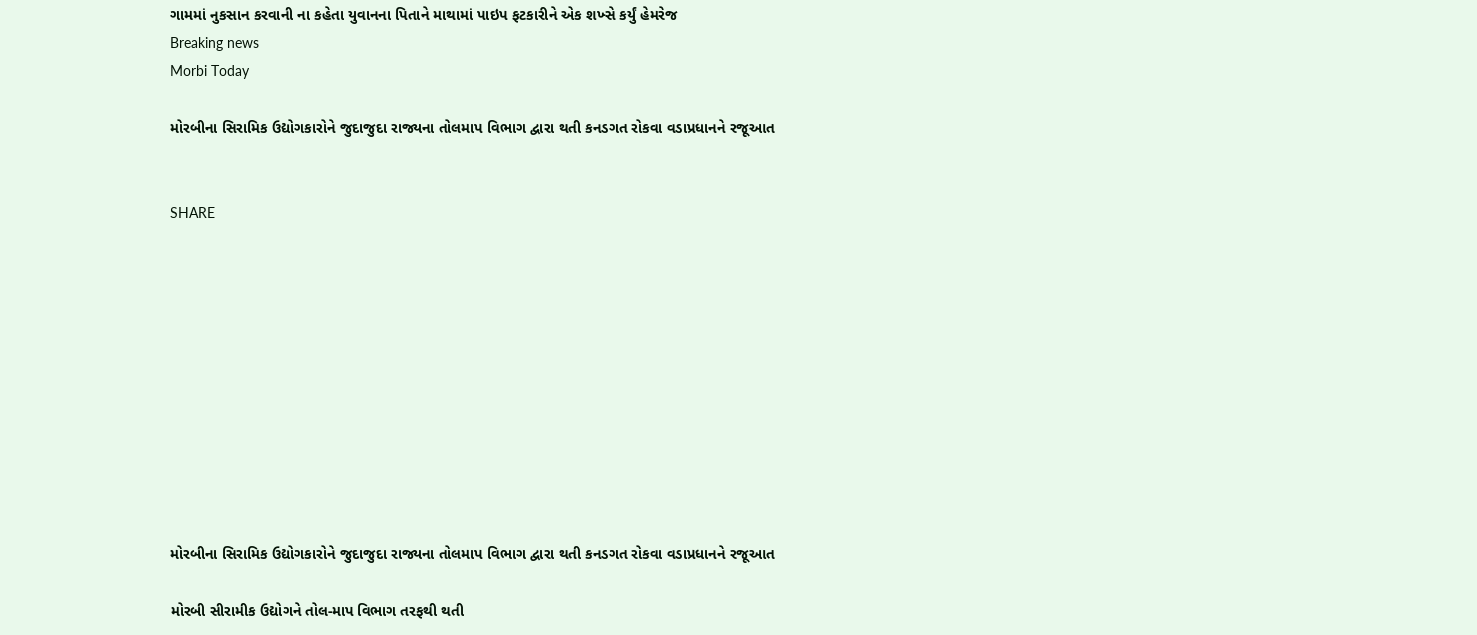ગામમાં નુકસાન કરવાની ના કહેતા યુવાનના પિતાને માથામાં પાઇપ ફટકારીને એક શખ્સે કર્યું હેમરેજ
Breaking news
Morbi Today

મોરબીના સિરામિક ઉદ્યોગકારોને જુદાજુદા રાજ્યના તોલમાપ વિભાગ દ્વારા થતી કનડગત રોકવા વડાપ્રધાનને રજૂઆત


SHARE











મોરબીના સિરામિક ઉદ્યોગકારોને જુદાજુદા રાજ્યના તોલમાપ વિભાગ દ્વારા થતી કનડગત રોકવા વડાપ્રધાનને રજૂઆત

મોરબી સીરામીક ઉદ્યોગને તોલ-માપ વિભાગ તરફથી થતી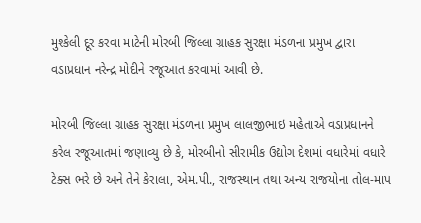મુશ્કેલી દૂર કરવા માટેની મોરબી જિલ્લા ગ્રાહક સુરક્ષા મંડળના પ્રમુખ દ્વારા વડાપ્રધાન નરેન્દ્ર મોદીને રજૂઆત કરવામાં આવી છે.

મોરબી જિલ્લા ગ્રાહક સુરક્ષા મંડળના પ્રમુખ લાલજીભાઇ મહેતાએ વડાપ્રધાનને કરેલ રજૂઆતમાં જણાવ્યુ છે કે, મોરબીનો સીરામીક ઉદ્યોગ દેશમાં વધારેમાં વધારે ટેક્સ ભરે છે અને તેને કેરાલા, એમ.પી., રાજસ્થાન તથા અન્ય રાજયોના તોલ-માપ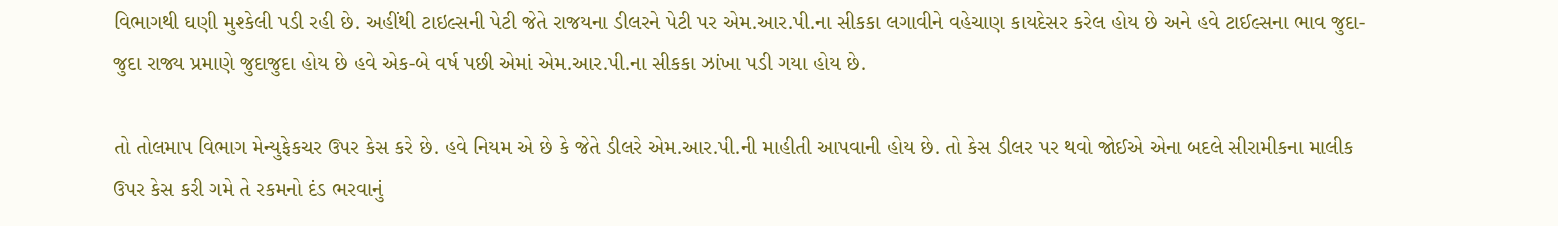વિભાગથી ઘણી મુશ્કેલી પડી રહી છે. અહીંથી ટાઇલ્સની પેટી જેતે રાજયના ડીલરને પેટી પર એમ.આર.પી.ના સીકકા લગાવીને વહેચાણ કાયદેસર કરેલ હોય છે અને હવે ટાઈલ્સના ભાવ જુદા-જુદા રાજ્ય પ્રમાણે જુદાજુદા હોય છે હવે એક-બે વર્ષ પછી એમાં એમ.આર.પી.ના સીકકા ઝાંખા પડી ગયા હોય છે.

તો તોલમાપ વિભાગ મેન્યુફેકચર ઉપર કેસ કરે છે. હવે નિયમ એ છે કે જેતે ડીલરે એમ.આર.પી.ની માહીતી આપવાની હોય છે. તો કેસ ડીલર પર થવો જોઈએ એના બદલે સીરામીકના માલીક ઉપર કેસ કરી ગમે તે રકમનો દંડ ભરવાનું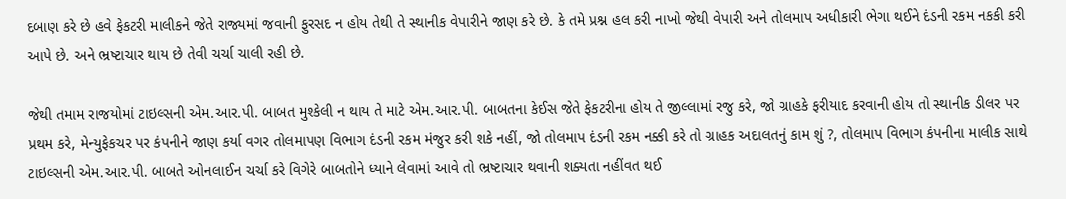દબાણ કરે છે હવે ફેકટરી માલીકને જેતે રાજ્યમાં જવાની ફુરસદ ન હોય તેથી તે સ્થાનીક વેપારીને જાણ કરે છે. કે તમે પ્રશ્ન હલ કરી નાખો જેથી વેપારી અને તોલમાપ અધીકારી ભેગા થઈને દંડની રકમ નકકી કરી આપે છે. અને ભ્રષ્ટાચાર થાય છે તેવી ચર્ચા ચાલી રહી છે.

જેથી તમામ રાજયોમાં ટાઇલ્સની એમ.આર.પી. બાબત મુશ્કેલી ન થાય તે માટે એમ.આર.પી. બાબતના કેઈસ જેતે ફેકટરીના હોય તે જીલ્લામાં રજુ કરે, જો ગ્રાહકે ફરીયાદ કરવાની હોય તો સ્થાનીક ડીલર પર પ્રથમ કરે, મેન્યુફેકચર પર કંપનીને જાણ કર્યા વગર તોલમાપણ વિભાગ દંડની રકમ મંજુર કરી શકે નહીં, જો તોલમાપ દંડની રકમ નક્કી કરે તો ગ્રાહક અદાલતનું કામ શું ?, તોલમાપ વિભાગ કંપનીના માલીક સાથે ટાઇલ્સની એમ.આર.પી. બાબતે ઓનલાઈન ચર્ચા કરે વિગેરે બાબતોને ધ્યાને લેવામાં આવે તો ભ્રષ્ટાચાર થવાની શક્યતા નહીંવત થઈ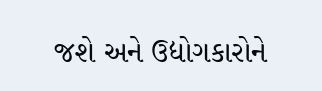જશે અને ઉદ્યોગકારોને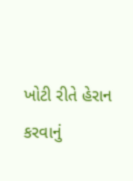ખોટી રીતે હેરાન કરવાનું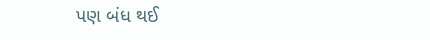પણ બંધ થઈ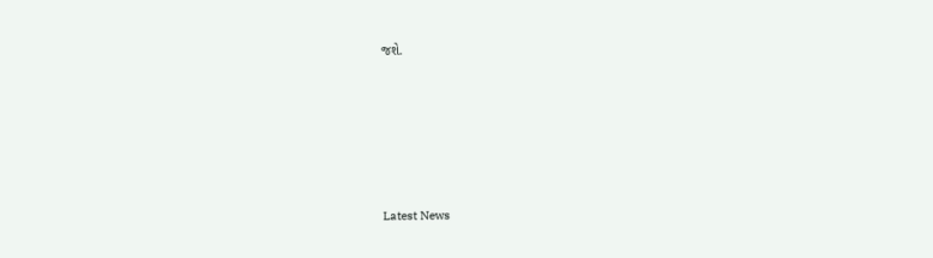જશે.






Latest News